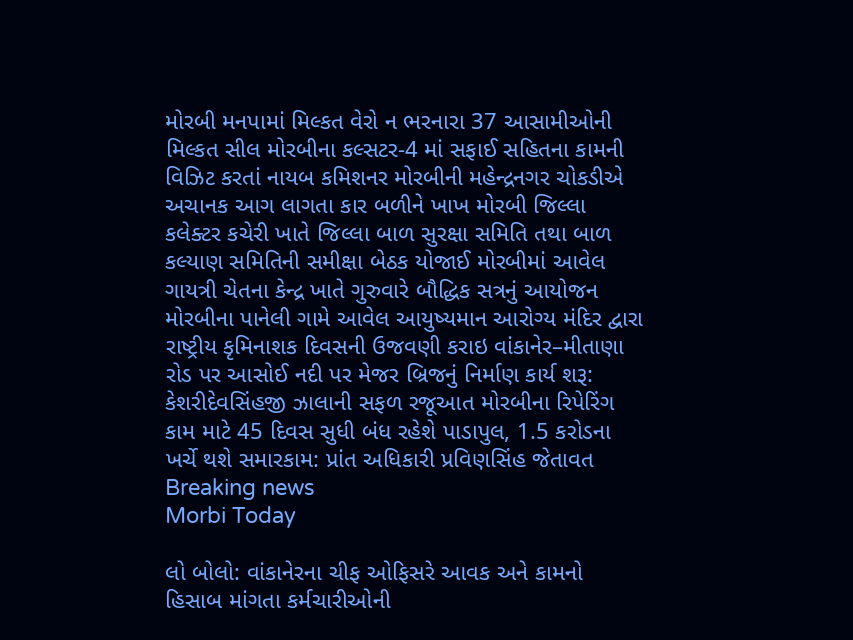મોરબી મનપામાં મિલ્કત વેરો ન ભરનારા 37 આસામીઓની મિલ્કત સીલ મોરબીના કલ્સટર-4 માં સફાઈ સહિતના કામની વિઝિટ કરતાં નાયબ કમિશનર મોરબીની મહેન્દ્રનગર ચોકડીએ અચાનક આગ લાગતા કાર બળીને ખાખ મોરબી જિલ્લા કલેક્ટર કચેરી ખાતે જિલ્લા બાળ સુરક્ષા સમિતિ તથા બાળ કલ્યાણ સમિતિની સમીક્ષા બેઠક યોજાઈ મોરબીમાં આવેલ ગાયત્રી ચેતના કેન્દ્ર ખાતે ગુરુવારે બૌદ્ધિક સત્રનું આયોજન મોરબીના પાનેલી ગામે આવેલ આયુષ્યમાન આરોગ્ય મંદિર દ્વારા રાષ્ટ્રીય કૃમિનાશક દિવસની ઉજવણી કરાઇ વાંકાનેર–મીતાણા રોડ પર આસોઈ નદી પર મેજર બ્રિજનું નિર્માણ કાર્ય શરૂ: કેશરીદેવસિંહજી ઝાલાની સફળ રજૂઆત મોરબીના રિપેરિંગ કામ માટે 45 દિવસ સુધી બંધ રહેશે પાડાપુલ, 1.5 કરોડના ખર્ચે થશે સમારકામ: પ્રાંત અધિકારી પ્રવિણસિંહ જેતાવત
Breaking news
Morbi Today

લો બોલો: વાંકાનેરના ચીફ ઓફિસરે આવક અને કામનો હિસાબ માંગતા કર્મચારીઓની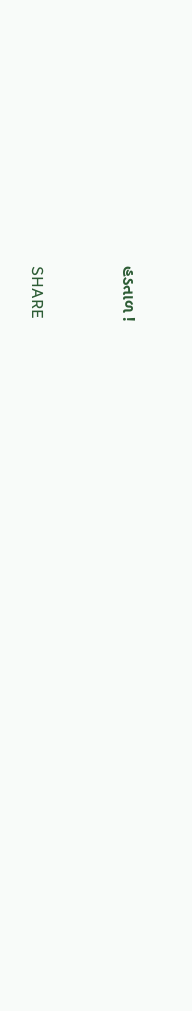હડતાળ !


SHARE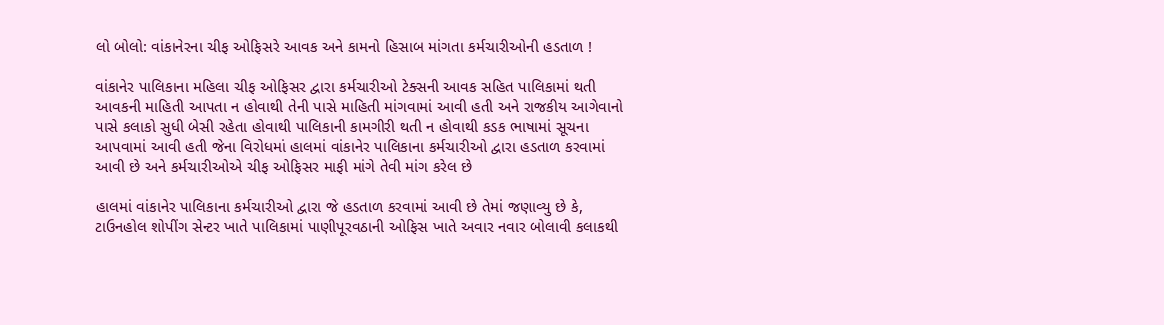લો બોલો: વાંકાનેરના ચીફ ઓફિસરે આવક અને કામનો હિસાબ માંગતા કર્મચારીઓની હડતાળ !

વાંકાનેર પાલિકાના મહિલા ચીફ ઓફિસર દ્વારા કર્મચારીઓ ટેક્સની આવક સહિત પાલિકામાં થતી આવકની માહિતી આપતા ન હોવાથી તેની પાસે માહિતી માંગવામાં આવી હતી અને રાજકીય આગેવાનો પાસે કલાકો સુધી બેસી રહેતા હોવાથી પાલિકાની કામગીરી થતી ન હોવાથી કડક ભાષામાં સૂચના આપવામાં આવી હતી જેના વિરોધમાં હાલમાં વાંકાનેર પાલિકાના કર્મચારીઓ દ્વારા હડતાળ કરવામાં આવી છે અને કર્મચારીઓએ ચીફ ઓફિસર માફી માંગે તેવી માંગ કરેલ છે

હાલમાં વાંકાનેર પાલિકાના કર્મચારીઓ દ્વારા જે હડતાળ કરવામાં આવી છે તેમાં જણાવ્યુ છે કે, ટાઉનહોલ શોપીંગ સેન્ટર ખાતે પાલિકામાં પાણીપૂરવઠાની ઓફિસ ખાતે અવાર નવાર બોલાવી કલાકથી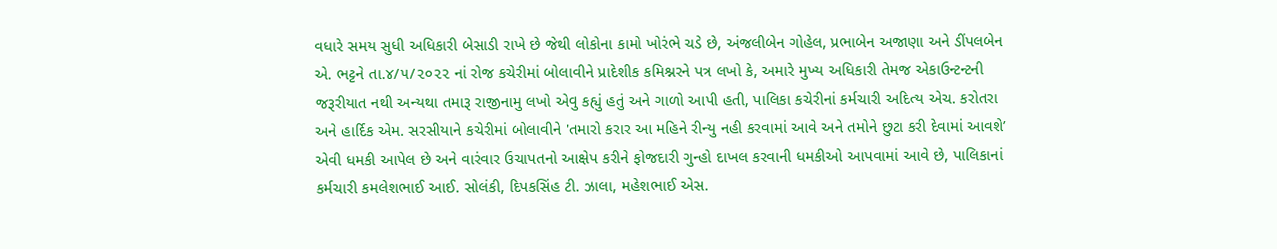વધારે સમય સુધી અધિકારી બેસાડી રાખે છે જેથી લોકોના કામો ખોરંભે ચડે છે, અંજલીબેન ગોહેલ, પ્રભાબેન અજાણા અને ડીંપલબેન એ. ભટ્ટને તા.૪/૫/૨૦૨૨ નાં રોજ કચેરીમાં બોલાવીને પ્રાદેશીક કમિશ્નરને પત્ર લખો કે, અમારે મુખ્ય અધિકારી તેમજ એકાઉન્ટન્ટની જરૂરીયાત નથી અન્યથા તમારૂ રાજીનામુ લખો એવુ કહ્યું હતું અને ગાળો આપી હતી, પાલિકા કચેરીનાં કર્મચારી અદિત્ય એચ. કરોતરા અને હાર્દિક એમ. સરસીયાને કચેરીમાં બોલાવીને 'તમારો કરાર આ મહિને રીન્યુ નહી કરવામાં આવે અને તમોને છુટા કરી દેવામાં આવશે’ એવી ધમકી આપેલ છે અને વારંવાર ઉચાપતનો આક્ષેપ કરીને ફોજદારી ગુન્હો દાખલ કરવાની ધમકીઓ આપવામાં આવે છે, પાલિકાનાં કર્મચારી કમલેશભાઈ આઈ. સોલંકી, દિપકસિંહ ટી. ઝાલા, મહેશભાઈ એસ.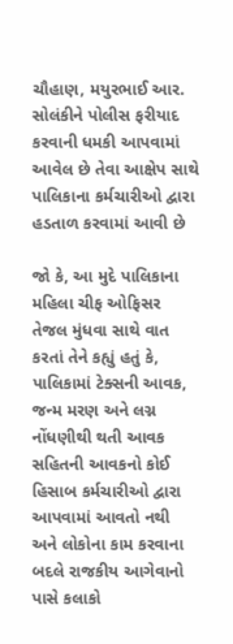ચૌહાણ, મયુરભાઈ આર. સોલંકીને પોલીસ ફરીયાદ કરવાની ધમકી આપવામાં આવેલ છે તેવા આક્ષેપ સાથે પાલિકાના કર્મચારીઓ દ્વારા હડતાળ કરવામાં આવી છે

જો કે, આ મુદે પાલિકાના મહિલા ચીફ ઓફિસર તેજલ મુંધવા સાથે વાત કરતાં તેને કહ્યું હતું કે, પાલિકામાં ટેક્સની આવક, જન્મ મરણ અને લગ્ન નોંધણીથી થતી આવક સહિતની આવકનો કોઈ હિસાબ કર્મચારીઓ દ્વારા આપવામાં આવતો નથી અને લોકોના કામ કરવાના બદલે રાજકીય આગેવાનો પાસે કલાકો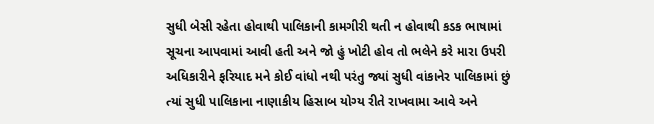સુધી બેસી રહેતા હોવાથી પાલિકાની કામગીરી થતી ન હોવાથી કડક ભાષામાં સૂચના આપવામાં આવી હતી અને જો હું ખોટી હોવ તો ભલેને કરે મારા ઉપરી અધિકારીને ફરિયાદ મને કોઈ વાંધો નથી પરંતુ જ્યાં સુધી વાંકાનેર પાલિકામાં છું ત્યાં સુધી પાલિકાના નાણાકીય હિસાબ યોગ્ય રીતે રાખવામા આવે અને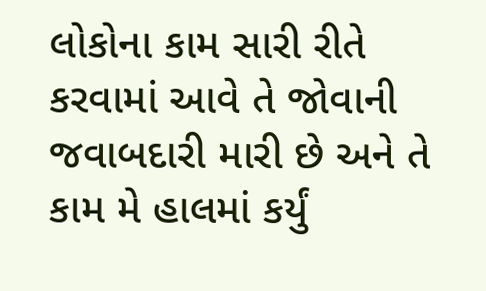લોકોના કામ સારી રીતે કરવામાં આવે તે જોવાની જવાબદારી મારી છે અને તે કામ મે હાલમાં કર્યું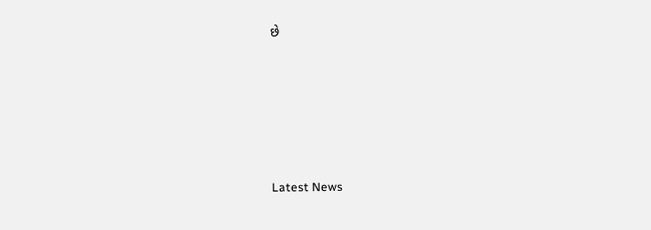છે






Latest News